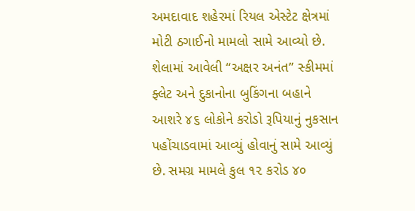અમદાવાદ શહેરમાં રિયલ એસ્ટેટ ક્ષેત્રમાં મોટી ઠગાઈનો મામલો સામે આવ્યો છે. શેલામાં આવેલી “અક્ષર અનંત” સ્કીમમાં ફ્લેટ અને દુકાનોના બુકિંગના બહાને આશરે ૪૬ લોકોને કરોડો રૂપિયાનું નુકસાન પહોંચાડવામાં આવ્યું હોવાનું સામે આવ્યું છે. સમગ્ર મામલે કુલ ૧૨ કરોડ ૪૦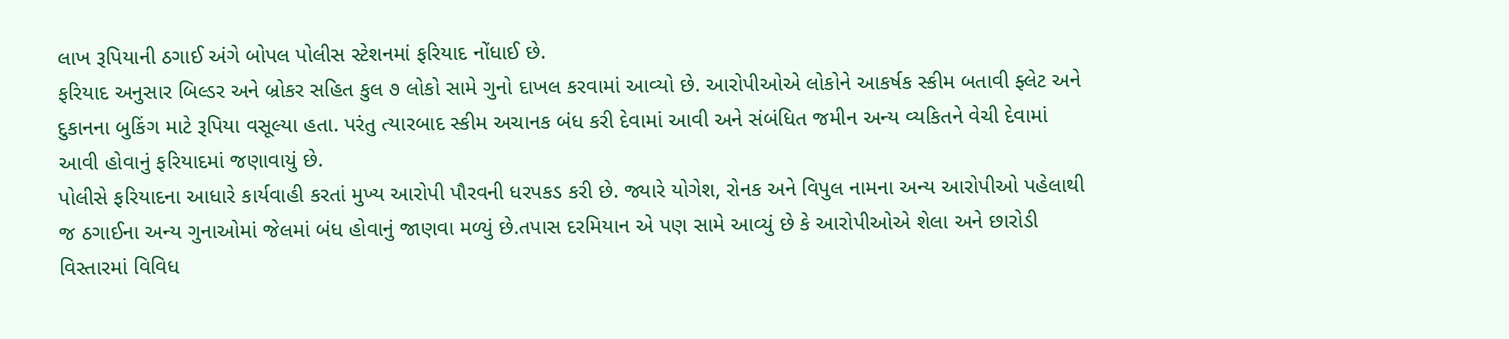લાખ રૂપિયાની ઠગાઈ અંગે બોપલ પોલીસ સ્ટેશનમાં ફરિયાદ નોંધાઈ છે.
ફરિયાદ અનુસાર બિલ્ડર અને બ્રોકર સહિત કુલ ૭ લોકો સામે ગુનો દાખલ કરવામાં આવ્યો છે. આરોપીઓએ લોકોને આકર્ષક સ્કીમ બતાવી ફ્લેટ અને દુકાનના બુકિંગ માટે રૂપિયા વસૂલ્યા હતા. પરંતુ ત્યારબાદ સ્કીમ અચાનક બંધ કરી દેવામાં આવી અને સંબંધિત જમીન અન્ય વ્યકિતને વેચી દેવામાં આવી હોવાનું ફરિયાદમાં જણાવાયું છે.
પોલીસે ફરિયાદના આધારે કાર્યવાહી કરતાં મુખ્ય આરોપી પૌરવની ધરપકડ કરી છે. જ્યારે યોગેશ, રોનક અને વિપુલ નામના અન્ય આરોપીઓ પહેલાથી જ ઠગાઈના અન્ય ગુનાઓમાં જેલમાં બંધ હોવાનું જાણવા મળ્યું છે.તપાસ દરમિયાન એ પણ સામે આવ્યું છે કે આરોપીઓએ શેલા અને છારોડી વિસ્તારમાં વિવિધ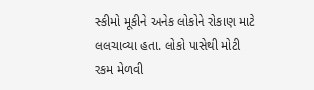સ્કીમો મૂકીને અનેક લોકોને રોકાણ માટે લલચાવ્યા હતા. લોકો પાસેથી મોટી રકમ મેળવી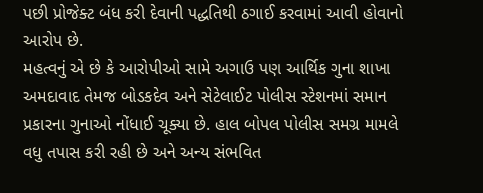પછી પ્રોજેક્ટ બંધ કરી દેવાની પદ્ધતિથી ઠગાઈ કરવામાં આવી હોવાનો આરોપ છે.
મહત્વનું એ છે કે આરોપીઓ સામે અગાઉ પણ આર્થિક ગુના શાખા અમદાવાદ તેમજ બોડકદેવ અને સેટેલાઈટ પોલીસ સ્ટેશનમાં સમાન પ્રકારના ગુનાઓ નોંધાઈ ચૂક્યા છે. હાલ બોપલ પોલીસ સમગ્ર મામલે વધુ તપાસ કરી રહી છે અને અન્ય સંભવિત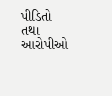પીડિતો તથા આરોપીઓ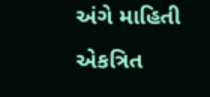અંગે માહિતી એકત્રિત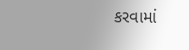કરવામાં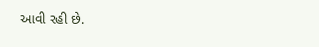આવી રહી છે.